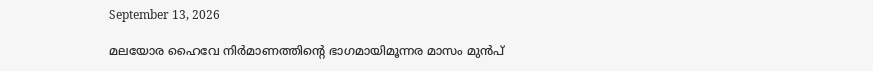September 13, 2026

മലയോര ഹൈവേ നിർമാണത്തിൻ്റെ ഭാഗമായിമൂന്നര മാസം മുൻപ്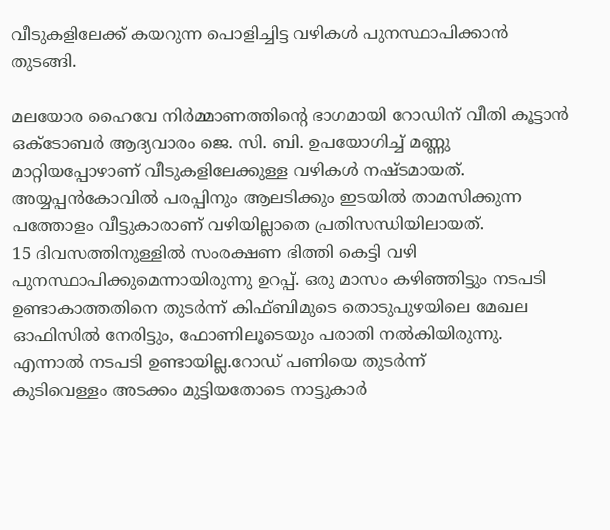വീടുകളിലേക്ക് കയറുന്ന പൊളിച്ചിട്ട വഴികൾ പുനസ്ഥാപിക്കാൻ തുടങ്ങി.

മലയോര ഹൈവേ നിർമ്മാണത്തിന്റെ ഭാഗമായി റോഡിന് വീതി കൂട്ടാൻ ഒക്ടോബർ ആദ്യവാരം ജെ. സി. ബി. ഉപയോഗിച്ച് മണ്ണു മാറ്റിയപ്പോഴാണ് വീടുകളിലേക്കുള്ള വഴികൾ നഷ്ടമായത്.
അയ്യപ്പൻകോവിൽ പരപ്പിനും ആലടിക്കും ഇടയിൽ താമസിക്കുന്ന പത്തോളം വീട്ടുകാരാണ് വഴിയില്ലാതെ പ്രതിസന്ധിയിലായത്.
15 ദിവസത്തിനുള്ളിൽ സംരക്ഷണ ഭിത്തി കെട്ടി വഴി പുനസ്ഥാപിക്കുമെന്നായിരുന്നു ഉറപ്പ്. ഒരു മാസം കഴിഞ്ഞിട്ടും നടപടി ഉണ്ടാകാത്തതിനെ തുടർന്ന് കിഫ്ബിമുടെ തൊടുപുഴയിലെ മേഖല ഓഫിസിൽ നേരിട്ടും, ഫോണിലൂടെയും പരാതി നൽകിയിരുന്നു. എന്നാൽ നടപടി ഉണ്ടായില്ല.റോഡ് പണിയെ തുടർന്ന്
കുടിവെള്ളം അടക്കം മുട്ടിയതോടെ നാട്ടുകാർ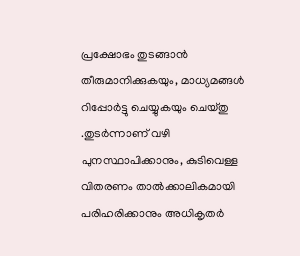പ്രക്ഷോഭം തുടങ്ങാൻ തീരുമാനിക്കുകയും, മാധ്യമങ്ങൾ റിപ്പോർട്ടു ചെയ്യുകയും ചെയ്തു .തുടർന്നാണ് വഴി പുനസ്ഥാപിക്കാനും, കുടിവെള്ള വിതരണം താൽക്കാലികമായി പരിഹരിക്കാനും അധികൃതർ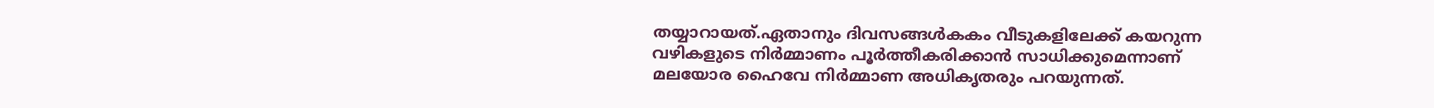തയ്യാറായത്.ഏതാനും ദിവസങ്ങൾകകം വീടുകളിലേക്ക് കയറുന്ന വഴികളുടെ നിർമ്മാണം പൂർത്തീകരിക്കാൻ സാധിക്കുമെന്നാണ് മലയോര ഹൈവേ നിർമ്മാണ അധികൃതരും പറയുന്നത്.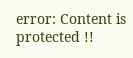error: Content is protected !!